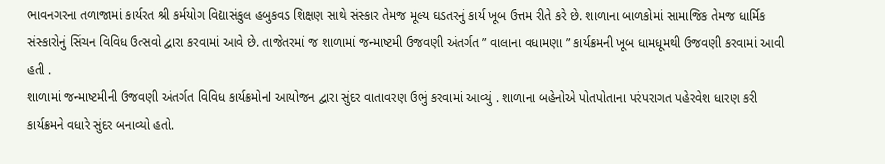ભાવનગરના તળાજામાં કાર્યરત શ્રી કર્મયોગ વિદ્યાસંકુલ હબુકવડ શિક્ષણ સાથે સંસ્કાર તેમજ મૂલ્ય ઘડતરનું કાર્ય ખૂબ ઉત્તમ રીતે કરે છે. શાળાના બાળકોમાં સામાજિક તેમજ ધાર્મિક સંસ્કારોનું સિંચન વિવિધ ઉત્સવો દ્વારા કરવામાં આવે છે. તાજેતરમાં જ શાળામાં જન્માષ્ટમી ઉજવણી અંતર્ગત ” વાલાના વધામણા ” કાર્યક્રમની ખૂબ ધામધૂમથી ઉજવણી કરવામાં આવી હતી .
શાળામાં જન્માષ્ટમીની ઉજવણી અંતર્ગત વિવિધ કાર્યક્રમોનl આયોજન દ્વારા સુંદર વાતાવરણ ઉભું કરવામાં આવ્યું . શાળાના બહેનોએ પોતપોતાના પરંપરાગત પહેરવેશ ધારણ કરી કાર્યક્રમને વધારે સુંદર બનાવ્યો હતો.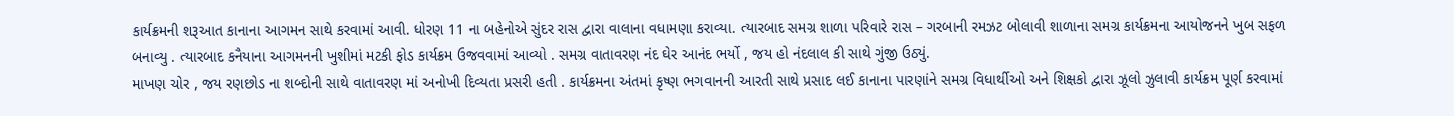કાર્યક્રમની શરૂઆત કાનાના આગમન સાથે કરવામાં આવી. ધોરણ 11 ના બહેનોએ સુંદર રાસ દ્વારા વાલાના વધામણા કરાવ્યા. ત્યારબાદ સમગ્ર શાળા પરિવારે રાસ – ગરબાની રમઝટ બોલાવી શાળાના સમગ્ર કાર્યક્રમના આયોજનને ખુબ સફળ બનાવ્યુ . ત્યારબાદ કનૈયાના આગમનની ખુશીમાં મટકી ફોડ કાર્યક્રમ ઉજવવામાં આવ્યો . સમગ્ર વાતાવરણ નંદ ઘેર આનંદ ભર્યો , જય હો નંદલાલ કી સાથે ગુંજી ઉઠ્યું.
માખણ ચોર , જય રણછોડ ના શબ્દોની સાથે વાતાવરણ માં અનોખી દિવ્યતા પ્રસરી હતી . કાર્યક્રમના અંતમાં કૃષ્ણ ભગવાનની આરતી સાથે પ્રસાદ લઈ કાનાના પારણાંને સમગ્ર વિધાર્થીઓ અને શિક્ષકો દ્વારા ઝૂલો ઝુલાવી કાર્યક્રમ પૂર્ણ કરવામાં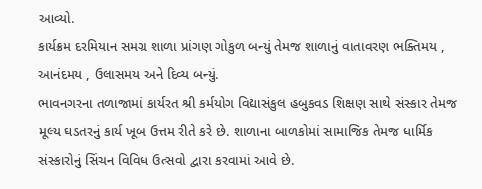આવ્યો.
કાર્યક્રમ દરમિયાન સમગ્ર શાળા પ્રાંગણ ગોકુળ બન્યું તેમજ શાળાનું વાતાવરણ ભક્તિમય , આનંદમય , ઉલાસમય અને દિવ્ય બન્યું.
ભાવનગરના તળાજામાં કાર્યરત શ્રી કર્મયોગ વિદ્યાસંકુલ હબુકવડ શિક્ષણ સાથે સંસ્કાર તેમજ મૂલ્ય ઘડતરનું કાર્ય ખૂબ ઉત્તમ રીતે કરે છે. શાળાના બાળકોમાં સામાજિક તેમજ ધાર્મિક સંસ્કારોનું સિંચન વિવિધ ઉત્સવો દ્વારા કરવામાં આવે છે.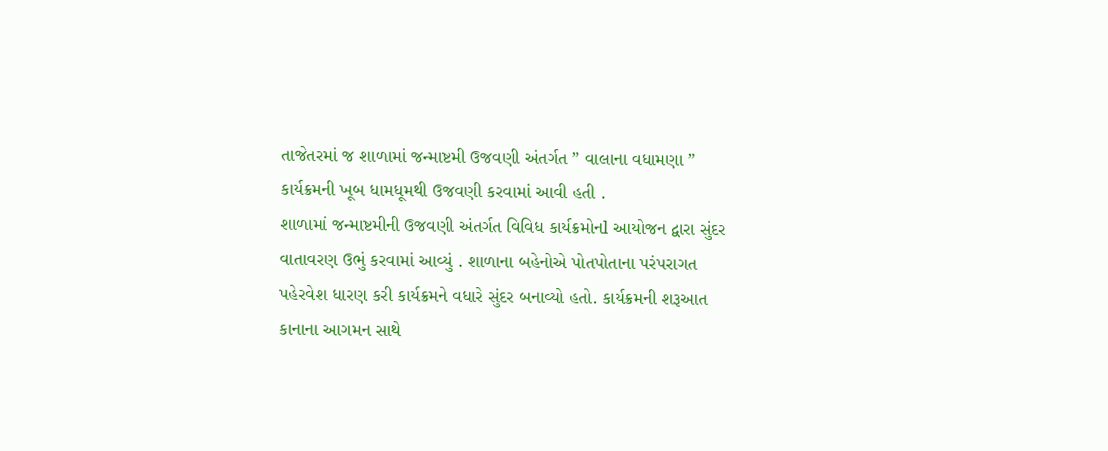તાજેતરમાં જ શાળામાં જન્માષ્ટમી ઉજવણી અંતર્ગત ” વાલાના વધામણા ” કાર્યક્રમની ખૂબ ધામધૂમથી ઉજવણી કરવામાં આવી હતી .
શાળામાં જન્માષ્ટમીની ઉજવણી અંતર્ગત વિવિધ કાર્યક્રમોનl આયોજન દ્વારા સુંદર વાતાવરણ ઉભું કરવામાં આવ્યું . શાળાના બહેનોએ પોતપોતાના પરંપરાગત પહેરવેશ ધારણ કરી કાર્યક્રમને વધારે સુંદર બનાવ્યો હતો. કાર્યક્રમની શરૂઆત કાનાના આગમન સાથે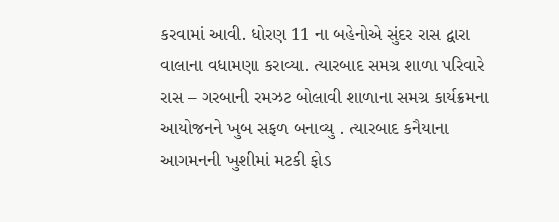કરવામાં આવી. ધોરણ 11 ના બહેનોએ સુંદર રાસ દ્વારા વાલાના વધામણા કરાવ્યા. ત્યારબાદ સમગ્ર શાળા પરિવારે રાસ – ગરબાની રમઝટ બોલાવી શાળાના સમગ્ર કાર્યક્રમના આયોજનને ખુબ સફળ બનાવ્યુ . ત્યારબાદ કનૈયાના આગમનની ખુશીમાં મટકી ફોડ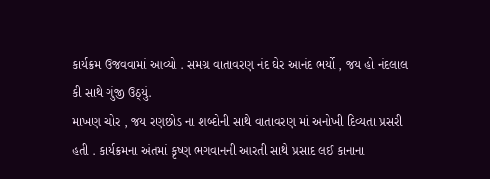કાર્યક્રમ ઉજવવામાં આવ્યો . સમગ્ર વાતાવરણ નંદ ઘેર આનંદ ભર્યો , જય હો નંદલાલ કી સાથે ગુંજી ઉઠ્યું.
માખણ ચોર , જય રણછોડ ના શબ્દોની સાથે વાતાવરણ માં અનોખી દિવ્યતા પ્રસરી હતી . કાર્યક્રમના અંતમાં કૃષ્ણ ભગવાનની આરતી સાથે પ્રસાદ લઈ કાનાના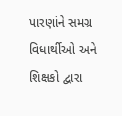પારણાંને સમગ્ર વિધાર્થીઓ અને શિક્ષકો દ્વારા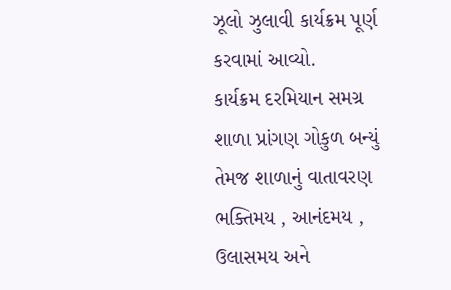ઝૂલો ઝુલાવી કાર્યક્રમ પૂર્ણ કરવામાં આવ્યો.
કાર્યક્રમ દરમિયાન સમગ્ર શાળા પ્રાંગણ ગોકુળ બન્યું તેમજ શાળાનું વાતાવરણ ભક્તિમય , આનંદમય , ઉલાસમય અને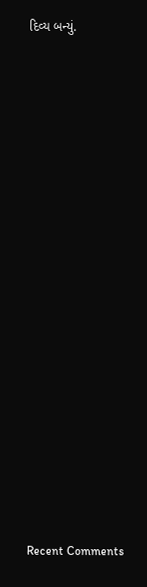દિવ્ય બન્યું.


















Recent Comments